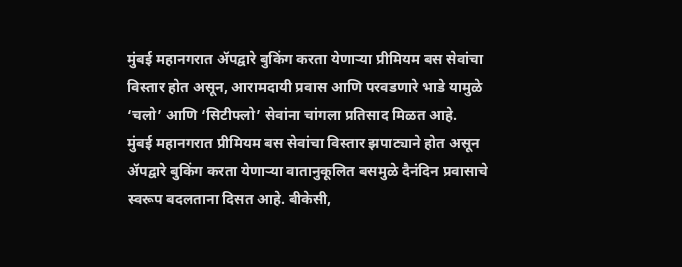मुंबई महानगरात ॲपद्वारे बुकिंग करता येणाऱ्या प्रीमियम बस सेवांचा विस्तार होत असून, आरामदायी प्रवास आणि परवडणारे भाडे यामुळे ‘चलो’ आणि ‘सिटीफ्लो’ सेवांना चांगला प्रतिसाद मिळत आहे.
मुंबई महानगरात प्रीमियम बस सेवांचा विस्तार झपाट्याने होत असून ॲपद्वारे बुकिंग करता येणाऱ्या वातानुकूलित बसमुळे दैनंदिन प्रवासाचे स्वरूप बदलताना दिसत आहे. बीकेसी,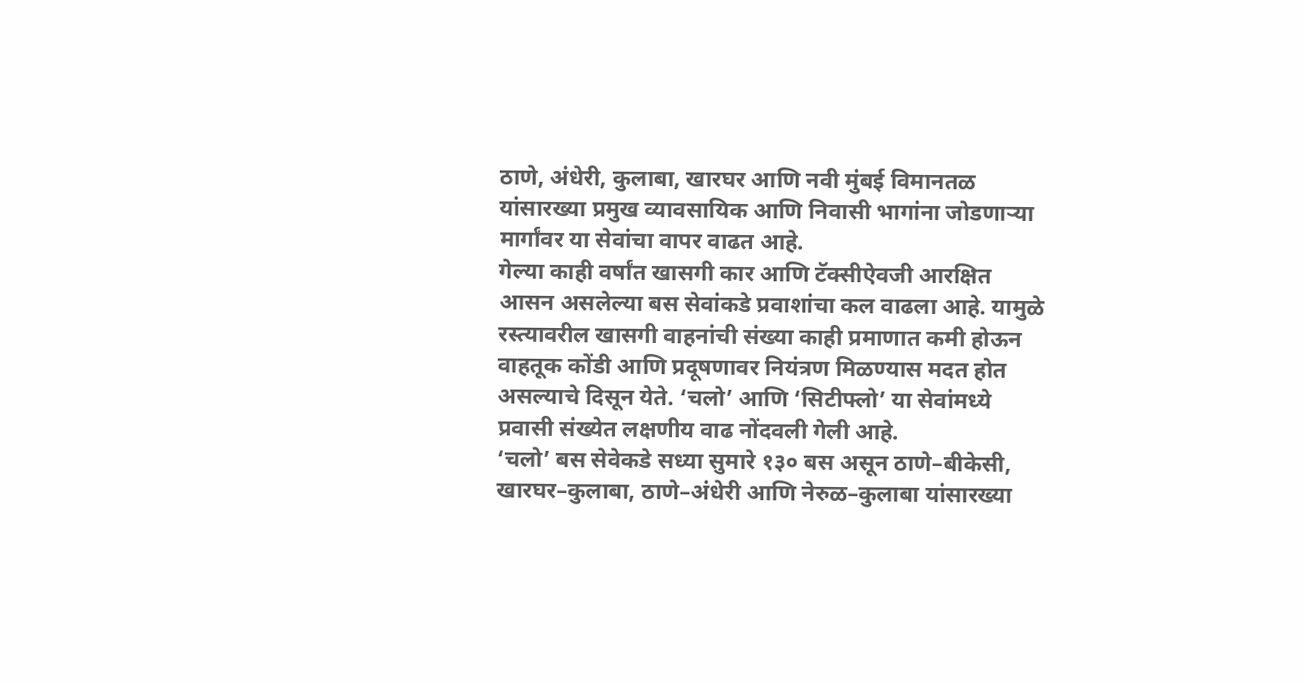ठाणे, अंधेरी, कुलाबा, खारघर आणि नवी मुंबई विमानतळ यांसारख्या प्रमुख व्यावसायिक आणि निवासी भागांना जोडणाऱ्या मार्गांवर या सेवांचा वापर वाढत आहे.
गेल्या काही वर्षांत खासगी कार आणि टॅक्सीऐवजी आरक्षित आसन असलेल्या बस सेवांकडे प्रवाशांचा कल वाढला आहे. यामुळे रस्त्यावरील खासगी वाहनांची संख्या काही प्रमाणात कमी होऊन वाहतूक कोंडी आणि प्रदूषणावर नियंत्रण मिळण्यास मदत होत असल्याचे दिसून येते. ‘चलो’ आणि ‘सिटीफ्लो’ या सेवांमध्ये प्रवासी संख्येत लक्षणीय वाढ नोंदवली गेली आहे.
‘चलो’ बस सेवेकडे सध्या सुमारे १३० बस असून ठाणे–बीकेसी, खारघर–कुलाबा, ठाणे–अंधेरी आणि नेरुळ–कुलाबा यांसारख्या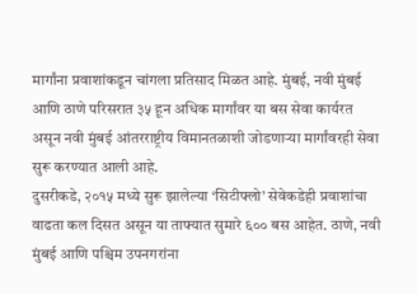मार्गांना प्रवाशांकडून चांगला प्रतिसाद मिळत आहे. मुंबई, नवी मुंबई आणि ठाणे परिसरात ३५ हून अधिक मार्गांवर या बस सेवा कार्यरत असून नवी मुंबई आंतरराष्ट्रीय विमानतळाशी जोडणाऱ्या मार्गांवरही सेवा सुरू करण्यात आली आहे.
दुसरीकडे, २०१५ मध्ये सुरू झालेल्या ‘सिटीफ्लो’ सेवेकडेही प्रवाशांचा वाढता कल दिसत असून या ताफ्यात सुमारे ६०० बस आहेत. ठाणे, नवी मुंबई आणि पश्चिम उपनगरांना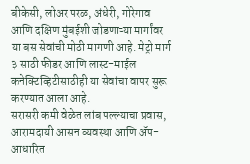बीकेसी, लोअर परळ, अंधेरी, गोरेगाव आणि दक्षिण मुंबईशी जोडणाऱ्या मार्गांवर या बस सेवांची मोठी मागणी आहे. मेट्रो मार्ग ३ साठी फीडर आणि लास्ट-माईल कनेक्टिव्हिटीसाठीही या सेवांचा वापर सुरू करण्यात आला आहे.
सरासरी कमी वेळेत लांब पल्ल्याचा प्रवास, आरामदायी आसन व्यवस्था आणि ॲप-आधारित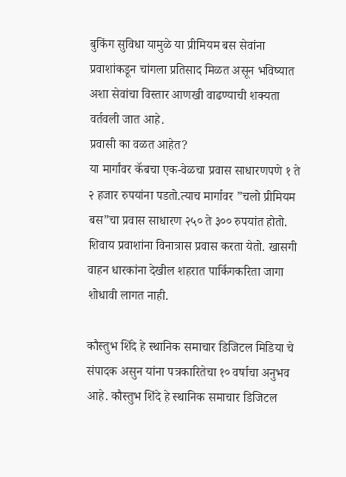बुकिंग सुविधा यामुळे या प्रीमियम बस सेवांना प्रवाशांकडून चांगला प्रतिसाद मिळत असून भविष्यात अशा सेवांचा विस्तार आणखी वाढण्याची शक्यता वर्तवली जात आहे.
प्रवासी का वळत आहेत?
या मार्गांवर कॅबचा एक-वेळचा प्रवास साधारणपणे १ ते २ हजार रुपयांना पडतो.त्याच मार्गावर ”चलो प्रीमियम बस”चा प्रवास साधारण २५० ते ३०० रुपयांत होतो. शिवाय प्रवाशांना विनात्रास प्रवास करता येतो. खासगी वाहन धारकांना देखील शहरात पार्किगकरिता जागा शोधावी लागत नाही.

कौस्तुभ शिंदे हे स्थानिक समाचार डिजिटल मिडिया चे संपादक असुन यांना पत्रकारितेचा १० वर्षाचा अनुभव आहे. कौस्तुभ शिंदे हे स्थानिक समाचार डिजिटल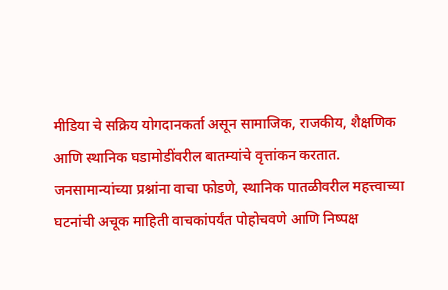मीडिया चे सक्रिय योगदानकर्ता असून सामाजिक, राजकीय, शैक्षणिक आणि स्थानिक घडामोडींवरील बातम्यांचे वृत्तांकन करतात. जनसामान्यांच्या प्रश्नांना वाचा फोडणे, स्थानिक पातळीवरील महत्त्वाच्या घटनांची अचूक माहिती वाचकांपर्यंत पोहोचवणे आणि निष्पक्ष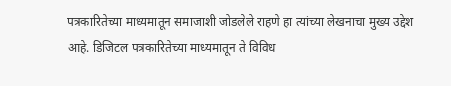पत्रकारितेच्या माध्यमातून समाजाशी जोडलेले राहणे हा त्यांच्या लेखनाचा मुख्य उद्देश आहे. डिजिटल पत्रकारितेच्या माध्यमातून ते विविध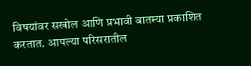विषयांवर सखोल आणि प्रभावी बातम्या प्रकाशित करतात. आपल्या परिसरातील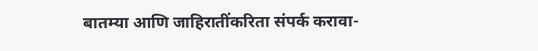बातम्या आणि जाहिरातींकरिता संपर्क करावा-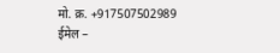मो. क्र. +917507502989
ईमेल –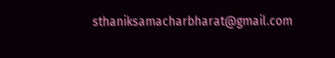sthaniksamacharbharat@gmail.com